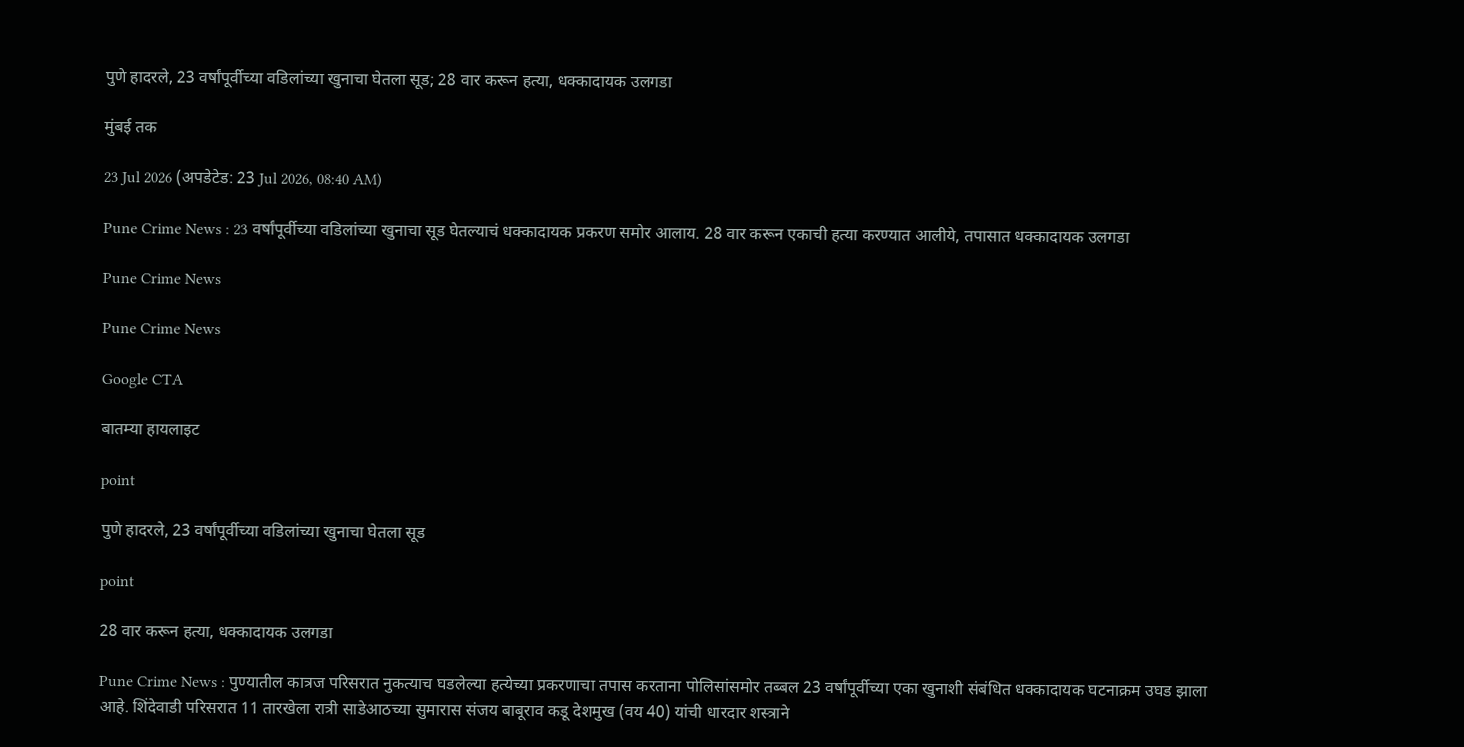पुणे हादरले, 23 वर्षांपूर्वीच्या वडिलांच्या खुनाचा घेतला सूड; 28 वार करून हत्या, धक्कादायक उलगडा

मुंबई तक

23 Jul 2026 (अपडेटेड: 23 Jul 2026, 08:40 AM)

Pune Crime News : 23 वर्षांपूर्वीच्या वडिलांच्या खुनाचा सूड घेतल्याचं धक्कादायक प्रकरण समोर आलाय. 28 वार करून एकाची हत्या करण्यात आलीये, तपासात धक्कादायक उलगडा

Pune Crime News

Pune Crime News

Google CTA

बातम्या हायलाइट

point

पुणे हादरले, 23 वर्षांपूर्वीच्या वडिलांच्या खुनाचा घेतला सूड

point

28 वार करून हत्या, धक्कादायक उलगडा

Pune Crime News : पुण्यातील कात्रज परिसरात नुकत्याच घडलेल्या हत्येच्या प्रकरणाचा तपास करताना पोलिसांसमोर तब्बल 23 वर्षांपूर्वीच्या एका खुनाशी संबंधित धक्कादायक घटनाक्रम उघड झाला आहे. शिंदेवाडी परिसरात 11 तारखेला रात्री साडेआठच्या सुमारास संजय बाबूराव कडू देशमुख (वय 40) यांची धारदार शस्त्राने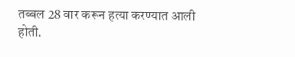तब्बल 28 वार करून हत्या करण्यात आली होती.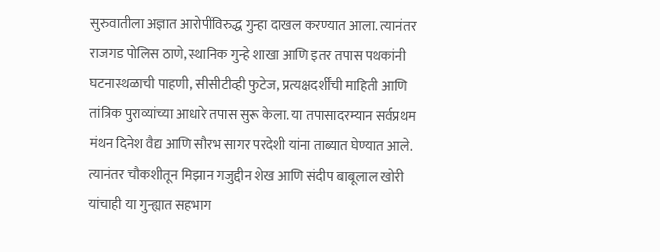सुरुवातीला अज्ञात आरोपींविरुद्ध गुन्हा दाखल करण्यात आला. त्यानंतर राजगड पोलिस ठाणे, स्थानिक गुन्हे शाखा आणि इतर तपास पथकांनी घटनास्थळाची पाहणी, सीसीटीव्ही फुटेज, प्रत्यक्षदर्शींची माहिती आणि तांत्रिक पुराव्यांच्या आधारे तपास सुरू केला. या तपासादरम्यान सर्वप्रथम मंथन दिनेश वैद्य आणि सौरभ सागर परदेशी यांना ताब्यात घेण्यात आले. त्यानंतर चौकशीतून मिझान गजुद्दीन शेख आणि संदीप बाबूलाल खोरी यांचाही या गुन्ह्यात सहभाग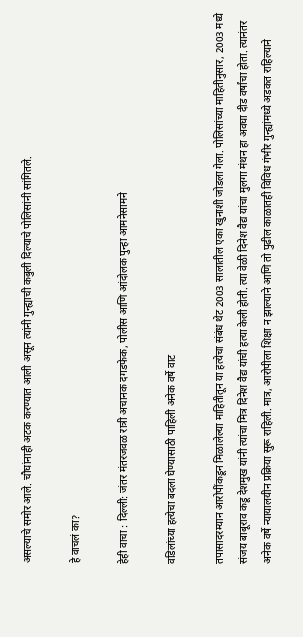असल्याचे समोर आले. चौघांनाही अटक करण्यात आली असून त्यांनी गुन्ह्याची कबुली दिल्याचे पोलिसांनी सांगितले.

हे वाचलं का?

हेही वाचा : दिल्ली: जंतर मंतरजवळ रात्री अचानक दगडफेक, पोलीस आणि आंदोलक पुन्हा आमनेसामने

वडिलांच्या हत्येचा बदला घेण्यासाठी पाहिली अनेक वर्षे वाट

तपासादरम्यान आरोपींकडून मिळालेल्या माहितीतून या हत्येचा संबंध थेट 2003 सालातील एका खुनाशी जोडला गेला. पोलिसांच्या माहितीनुसार, 2003 मध्ये संजय बाबूराव कडू देशमुख यांनी त्यांचा मित्र दिनेश वैद्य यांची हत्या केली होती. त्या वेळी दिनेश वैद्य यांचा मुलगा मंथन हा अवघा दीड वर्षांचा होता. त्यानंतर अनेक वर्षे न्यायालयीन प्रक्रिया सुरू राहिली. मात्र, आरोपीला शिक्षा न झाल्याने आणि तो पुढील काळातही विविध गंभीर गुन्ह्यांमध्ये अडकत राहिल्याने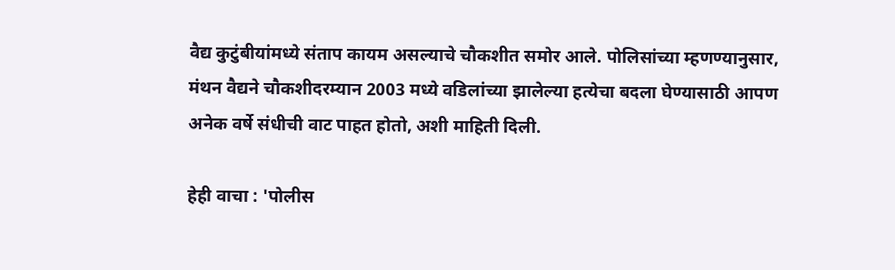वैद्य कुटुंबीयांमध्ये संताप कायम असल्याचे चौकशीत समोर आले. पोलिसांच्या म्हणण्यानुसार, मंथन वैद्यने चौकशीदरम्यान 2003 मध्ये वडिलांच्या झालेल्या हत्येचा बदला घेण्यासाठी आपण अनेक वर्षे संधीची वाट पाहत होतो, अशी माहिती दिली.

हेही वाचा : 'पोलीस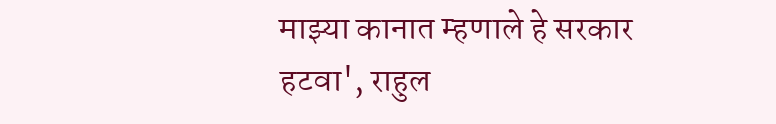माझ्या कानात म्हणाले हे सरकार हटवा', राहुल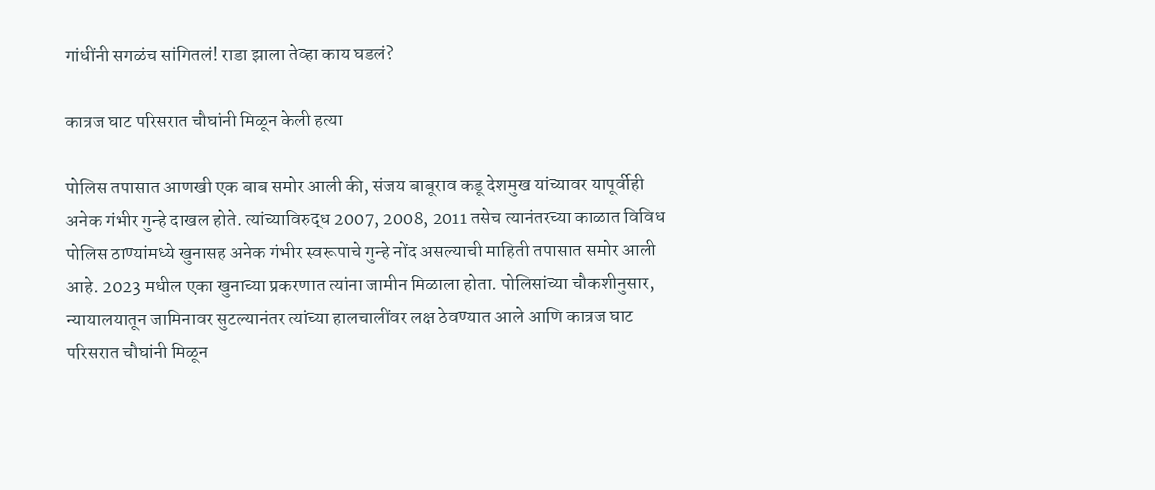गांधींनी सगळंच सांगितलं! राडा झाला तेव्हा काय घडलं?

कात्रज घाट परिसरात चौघांनी मिळून केली हत्या

पोलिस तपासात आणखी एक बाब समोर आली की, संजय बाबूराव कडू देशमुख यांच्यावर यापूर्वीही अनेक गंभीर गुन्हे दाखल होते. त्यांच्याविरुद्ध 2007, 2008, 2011 तसेच त्यानंतरच्या काळात विविध पोलिस ठाण्यांमध्ये खुनासह अनेक गंभीर स्वरूपाचे गुन्हे नोंद असल्याची माहिती तपासात समोर आली आहे. 2023 मधील एका खुनाच्या प्रकरणात त्यांना जामीन मिळाला होता. पोलिसांच्या चौकशीनुसार, न्यायालयातून जामिनावर सुटल्यानंतर त्यांच्या हालचालींवर लक्ष ठेवण्यात आले आणि कात्रज घाट परिसरात चौघांनी मिळून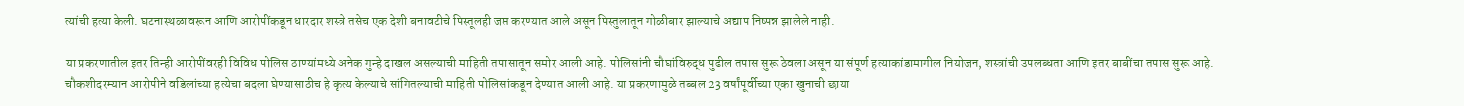त्यांची हत्या केली. घटनास्थळावरून आणि आरोपींकडून धारदार शस्त्रे तसेच एक देशी बनावटीचे पिस्तूलही जप्त करण्यात आले असून पिस्तुलातून गोळीबार झाल्याचे अद्याप निष्पन्न झालेले नाही.

या प्रकरणातील इतर तिन्ही आरोपींवरही विविध पोलिस ठाण्यांमध्ये अनेक गुन्हे दाखल असल्याची माहिती तपासातून समोर आली आहे. पोलिसांनी चौघांविरुद्ध पुढील तपास सुरू ठेवला असून या संपूर्ण हत्याकांडामागील नियोजन, शस्त्रांची उपलब्धता आणि इतर बाबींचा तपास सुरू आहे. चौकशीदरम्यान आरोपीने वडिलांच्या हत्येचा बदला घेण्यासाठीच हे कृत्य केल्याचे सांगितल्याची माहिती पोलिसांकडून देण्यात आली आहे. या प्रकरणामुळे तब्बल 23 वर्षांपूर्वीच्या एका खुनाची छाया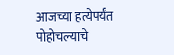आजच्या हत्येपर्यंत पोहोचल्याचे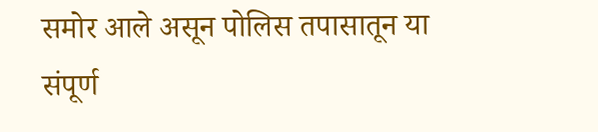समोर आले असून पोलिस तपासातून या संपूर्ण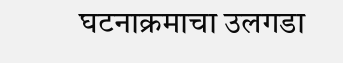घटनाक्रमाचा उलगडा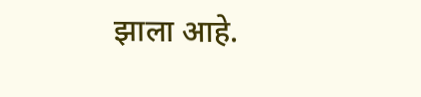झाला आहे.